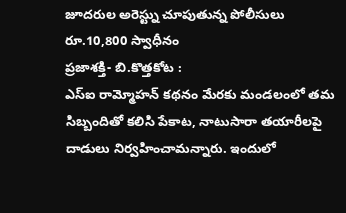జూదరుల అరెస్ట్ను చూపుతున్న పోలీసులు
రూ.10,800 స్వాధీనం
ప్రజాశక్తి- బి.కొత్తకోట :
ఎస్ఐ రామ్మోహన్ కథనం మేరకు మండలంలో తమ సిబ్బందితో కలిసి పేకాట, నాటుసారా తయారీలపై దాడులు నిర్వహించామన్నారు. ఇందులో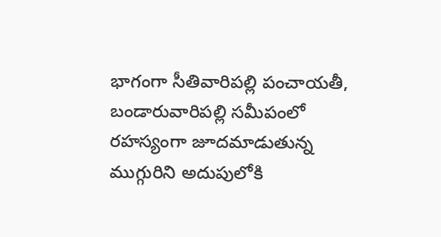భాగంగా సీతివారిపల్లి పంచాయతీ, బండారువారిపల్లి సమీపంలో రహస్యంగా జూదమాడుతున్న ముగ్గురిని అదుపులోకి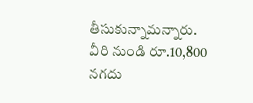తీసుకున్నామన్నారు. వీరి నుండి రూ.10,800 నగదు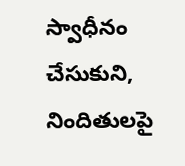స్వాధీనం చేసుకుని, నిందితులపై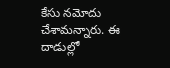కేసు నమోదు చేశామన్నారు. ఈ దాడుల్లో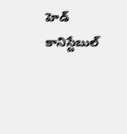హెడ్ కానిస్టేబుల్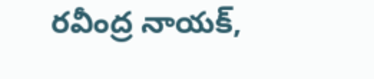రవీంద్ర నాయక్,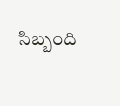సిబ్బంది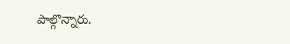పాల్గొన్నారు.